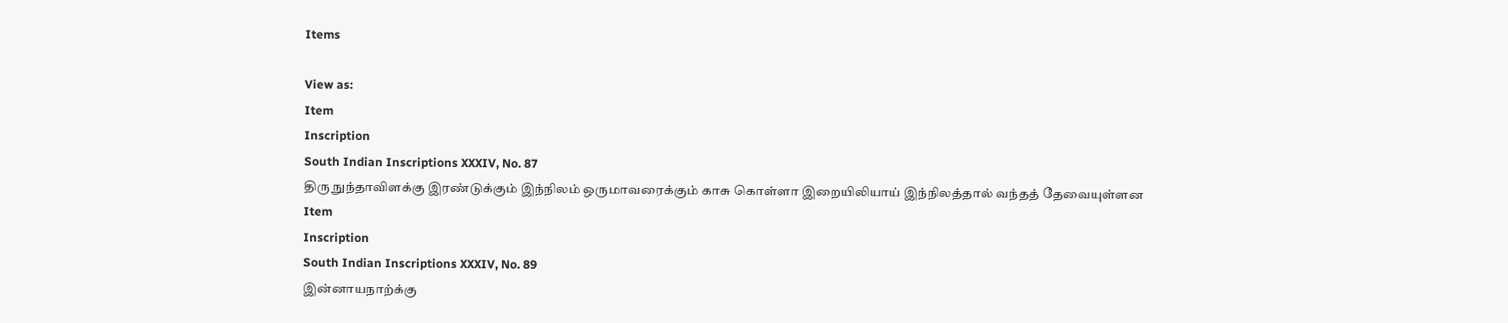Items

View as:
Item
Inscription
South Indian Inscriptions XXXIV, No. 87
திரு நுந்தாவிளக்கு இரண்டுக்கும் இந்நிலம் ஒருமாவரைக்கும் காசு கொள்ளா இறையிலியாய் இந்நிலத்தால் வந்தத் தேவையுள்ளன
Item
Inscription
South Indian Inscriptions XXXIV, No. 89
இன்னாயநாற்க்கு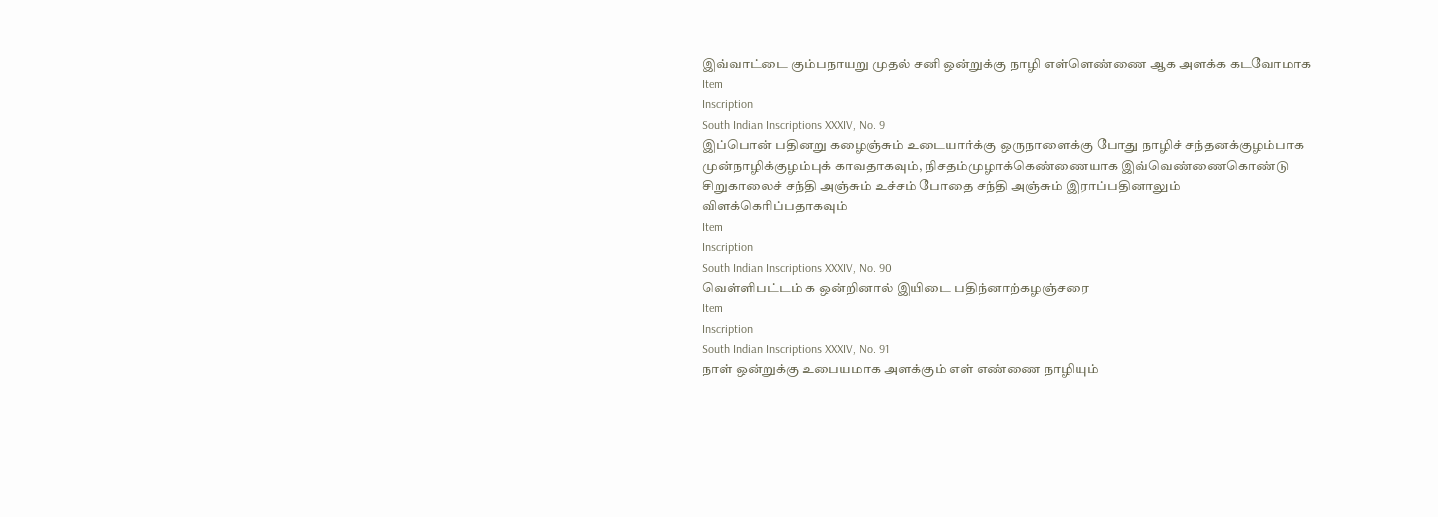இவ்வாட்டை கும்பநாயறு முதல் சனி ஒன்றுக்கு நாழி எள்ளெண்ணை ஆக அளக்க கடவோமாக
Item
Inscription
South Indian Inscriptions XXXIV, No. 9
இப்பொன் பதினறு கழைஞ்சும் உடையார்க்கு ஒருநாளைக்கு போது நாழிச் சந்தனக்குழம்பாக முன்நாழிக்குழம்புக் காவதாகவும், நிசதம்முழாக்கெண்ணையாக இவ்வெண்ணைகொண்டு சிறுகாலைச் சந்தி அஞ்சும் உச்சம் போதை சந்தி அஞ்சும் இராப்பதினாலும் விளக்கெரிப்பதாகவும்
Item
Inscription
South Indian Inscriptions XXXIV, No. 90
வெள்ளிபட்டம் க ஒன்றினால் இயிடை பதிந்னாற்கழஞ்சரை
Item
Inscription
South Indian Inscriptions XXXIV, No. 91
நாள் ஒன்றுக்கு உபையமாக அளக்கும் எள் எண்ணை நாழியும்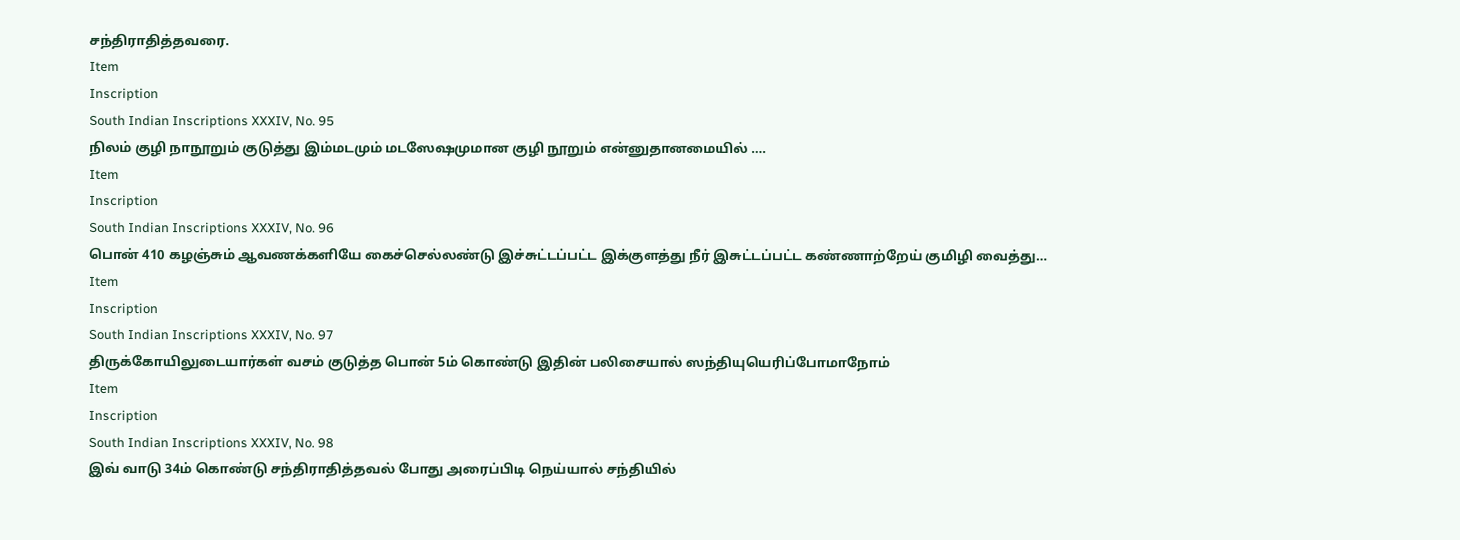சந்திராதித்தவரை.
Item
Inscription
South Indian Inscriptions XXXIV, No. 95
நிலம் குழி நாநூறும் குடுத்து இம்மடமும் மடஸேஷமுமான குழி நூறும் என்னுதானமையில் ….
Item
Inscription
South Indian Inscriptions XXXIV, No. 96
பொன் 410 கழஞ்சும் ஆவணக்களியே கைச்செல்லண்டு இச்சுட்டப்பட்ட இக்குளத்து நீர் இசுட்டப்பட்ட கண்ணாற்றேய் குமிழி வைத்து…
Item
Inscription
South Indian Inscriptions XXXIV, No. 97
திருக்கோயிலுடையார்கள் வசம் குடுத்த பொன் 5ம் கொண்டு இதின் பலிசையால் ஸந்தியுயெரிப்போமாநோம்
Item
Inscription
South Indian Inscriptions XXXIV, No. 98
இவ் வாடு 34ம் கொண்டு சந்திராதித்தவல் போது அரைப்பிடி நெய்யால் சந்தியில்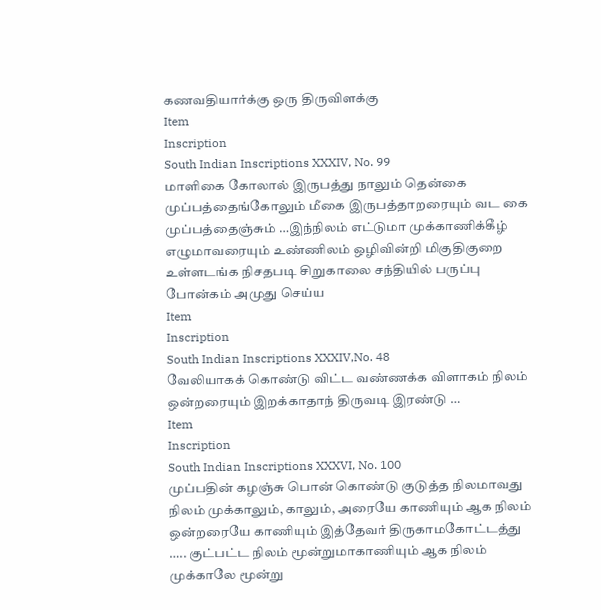கணவதியார்க்கு ஒரு திருவிளக்கு
Item
Inscription
South Indian Inscriptions XXXIV, No. 99
மாளிகை கோலால் இருபத்து நாலும் தென்கை முப்பத்தைங்கோலும் மீகை இருபத்தாறரையும் வட கை முப்பத்தைஞ்சும் …இந்நிலம் எட்டுமா முக்காணிக்கீழ் எழுமாவரையும் உண்ணிலம் ஒழிவின்றி மிகுதிகுறை உள்ளடங்க நிசதபடி சிறுகாலை சந்தியில் பருப்பு போன்கம் அமுது செய்ய
Item
Inscription
South Indian Inscriptions XXXIV,No. 48
வேலியாகக் கொண்டு விட்ட வண்ணக்க விளாகம் நிலம் ஒன்றரையும் இறக்காதாந் திருவடி இரண்டு …
Item
Inscription
South Indian Inscriptions XXXVI, No. 100
முப்பதின் கழஞ்சு பொன் கொண்டு குடுத்த நிலமாவது நிலம் முக்காலும், காலும், அரையே காணியும் ஆக நிலம் ஒன்றரையே காணியும் இத்தேவர் திருகாமகோட்டத்து ….. குட்பட்ட நிலம் மூன்றுமாகாணியும் ஆக நிலம் முக்காலே மூன்று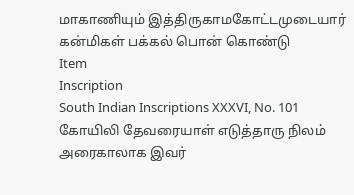மாகாணியும் இத்திருகாமகோட்டமுடையார் கன்மிகள் பக்கல் பொன் கொண்டு
Item
Inscription
South Indian Inscriptions XXXVI, No. 101
கோயிலி தேவரையாள் எடுத்தாரு நிலம் அரைகாலாக இவர்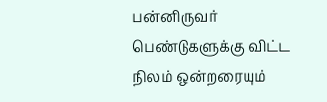பன்னிருவர் பெண்டுகளுக்கு விட்ட நிலம் ஒன்றரையும்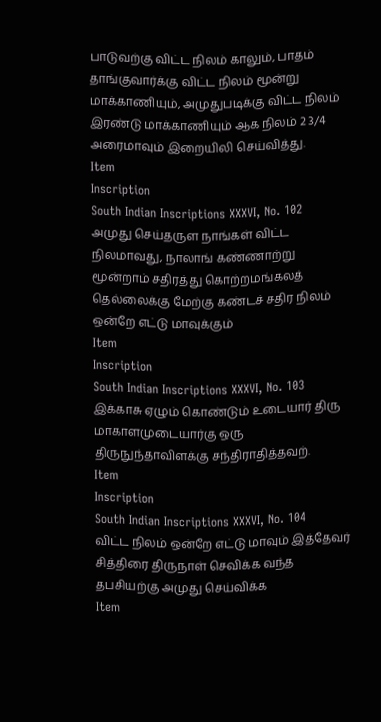பாடுவற்கு விட்ட நிலம் காலும், பாதம் தாங்குவார்க்கு விட்ட நிலம் மூன்று மாக்காணியும், அமுதுபடிக்கு விட்ட நிலம் இரண்டு மாக்காணியும் ஆக நிலம் 2 3/4 அரைமாவும் இறையிலி செய்வித்து.
Item
Inscription
South Indian Inscriptions XXXVI, No. 102
அமுது செய்தருள நாங்கள் விட்ட நிலமாவது, நாலாங் கண்ணாற்று மூன்றாம் சதிரத்து கொற்றமங்கலத் தெல்லைக்கு மேற்கு கண்டச் சதிர நிலம் ஒன்றே எட்டு மாவுக்கும்
Item
Inscription
South Indian Inscriptions XXXVI, No. 103
இக்காசு ஏழும் கொண்டும் உடையார் திரு மாகாளமுடையார்கு ஒரு திருநுந்தாவிளக்கு சந்திராதித்தவற்.
Item
Inscription
South Indian Inscriptions XXXVI, No. 104
விட்ட நிலம் ஒன்றே எட்டு மாவும் இத்தேவர் சித்திரை திருநாள் செவிக்க வந்த தபசியற்கு அமுது செய்விக்க
Item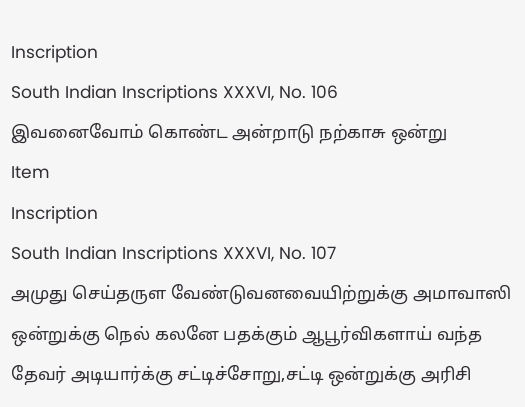Inscription
South Indian Inscriptions XXXVI, No. 106
இவனைவோம் கொண்ட அன்றாடு நற்காசு ஒன்று
Item
Inscription
South Indian Inscriptions XXXVI, No. 107
அமுது செய்தருள வேண்டுவனவையிற்றுக்கு அமாவாஸி ஒன்றுக்கு நெல் கலனே பதக்கும் ஆபூர்விகளாய் வந்த தேவர் அடியார்க்கு சட்டிச்சோறு,சட்டி ஒன்றுக்கு அரிசி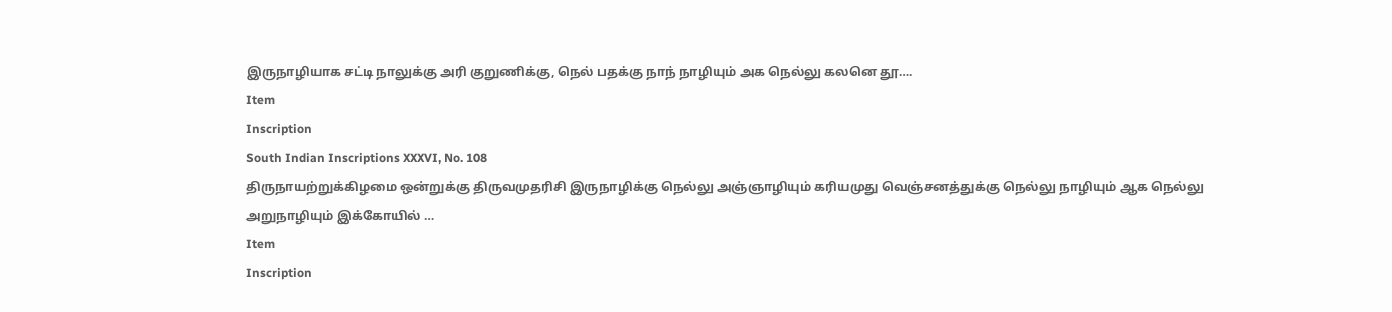இருநாழியாக சட்டி நாலுக்கு அரி குறுணிக்கு, நெல் பதக்கு நாந் நாழியும் அக நெல்லு கலனெ தூ….
Item
Inscription
South Indian Inscriptions XXXVI, No. 108
திருநாயற்றுக்கிழமை ஒன்றுக்கு திருவமுதரிசி இருநாழிக்கு நெல்லு அஞ்ஞாழியும் கரியமுது வெஞ்சனத்துக்கு நெல்லு நாழியும் ஆக நெல்லு அறுநாழியும் இக்கோயில் …
Item
Inscription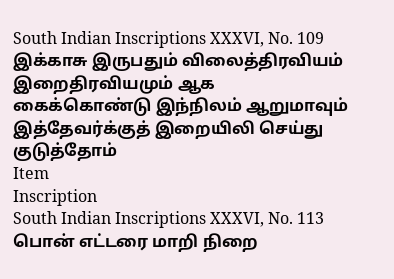South Indian Inscriptions XXXVI, No. 109
இக்காசு இருபதும் விலைத்திரவியம் இறைதிரவியமும் ஆக கைக்கொண்டு இந்நிலம் ஆறுமாவும் இத்தேவர்க்குத் இறையிலி செய்து குடுத்தோம்
Item
Inscription
South Indian Inscriptions XXXVI, No. 113
பொன் எட்டரை மாறி நிறை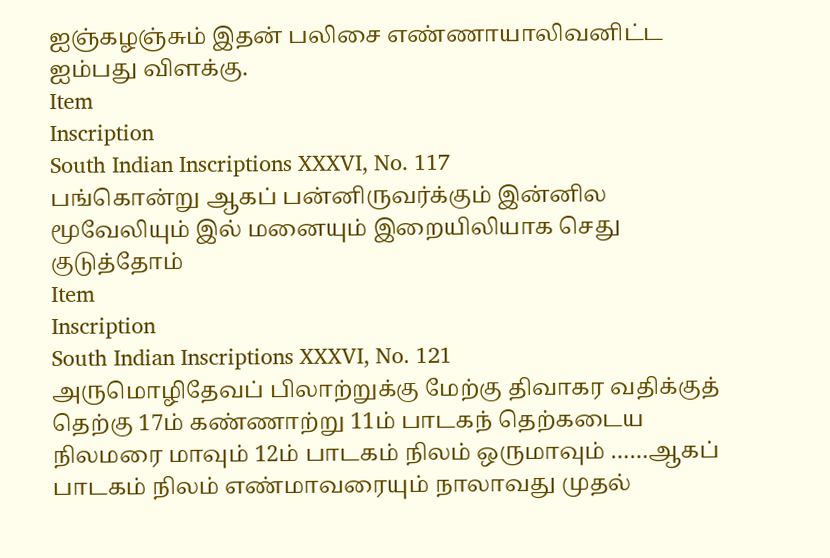ஐஞ்கழஞ்சும் இதன் பலிசை எண்ணாயாலிவனிட்ட ஐம்பது விளக்கு.
Item
Inscription
South Indian Inscriptions XXXVI, No. 117
பங்கொன்று ஆகப் பன்னிருவர்க்கும் இன்னில மூவேலியும் இல் மனையும் இறையிலியாக செது குடுத்தோம்
Item
Inscription
South Indian Inscriptions XXXVI, No. 121
அருமொழிதேவப் பிலாற்றுக்கு மேற்கு திவாகர வதிக்குத் தெற்கு 17ம் கண்ணாற்று 11ம் பாடகந் தெற்கடைய நிலமரை மாவும் 12ம் பாடகம் நிலம் ஒருமாவும் ……ஆகப் பாடகம் நிலம் எண்மாவரையும் நாலாவது முதல்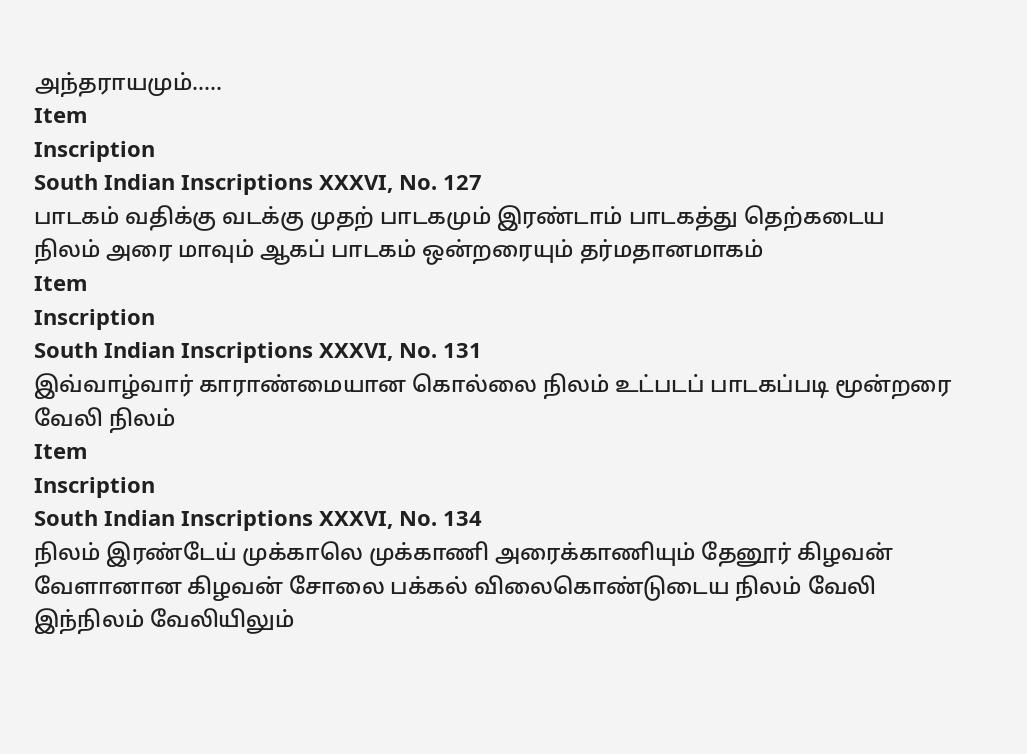அந்தராயமும்…..
Item
Inscription
South Indian Inscriptions XXXVI, No. 127
பாடகம் வதிக்கு வடக்கு முதற் பாடகமும் இரண்டாம் பாடகத்து தெற்கடைய நிலம் அரை மாவும் ஆகப் பாடகம் ஒன்றரையும் தர்மதானமாகம்
Item
Inscription
South Indian Inscriptions XXXVI, No. 131
இவ்வாழ்வார் காராண்மையான கொல்லை நிலம் உட்படப் பாடகப்படி மூன்றரை வேலி நிலம்
Item
Inscription
South Indian Inscriptions XXXVI, No. 134
நிலம் இரண்டேய் முக்காலெ முக்காணி அரைக்காணியும் தேனூர் கிழவன் வேளானான கிழவன் சோலை பக்கல் விலைகொண்டுடைய நிலம் வேலி இந்நிலம் வேலியிலும்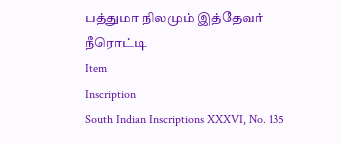பத்துமா நிலமும் இத்தேவர் நீரொட்டி
Item
Inscription
South Indian Inscriptions XXXVI, No. 135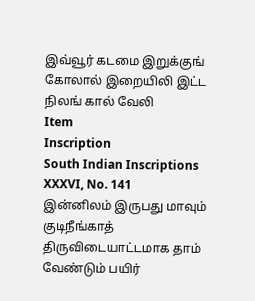இவ்வூர் கடமை இறுக்குங் கோலால் இறையிலி இட்ட நிலங் கால் வேலி
Item
Inscription
South Indian Inscriptions XXXVI, No. 141
இன்னிலம் இருபது மாவும் குடிநீங்காத் திருவிடையாட்டமாக தாம் வேண்டும் பயிர்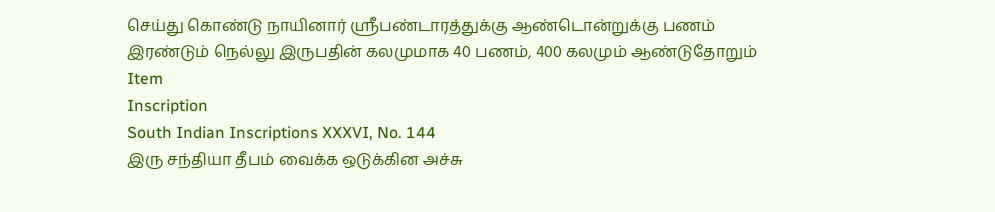செய்து கொண்டு நாயினார் ஸ்ரீபண்டாரத்துக்கு ஆண்டொன்றுக்கு பணம் இரண்டும் நெல்லு இருபதின் கலமுமாக 40 பணம், 400 கலமும் ஆண்டுதோறும்
Item
Inscription
South Indian Inscriptions XXXVI, No. 144
இரு சந்தியா தீபம் வைக்க ஒடுக்கின அச்சு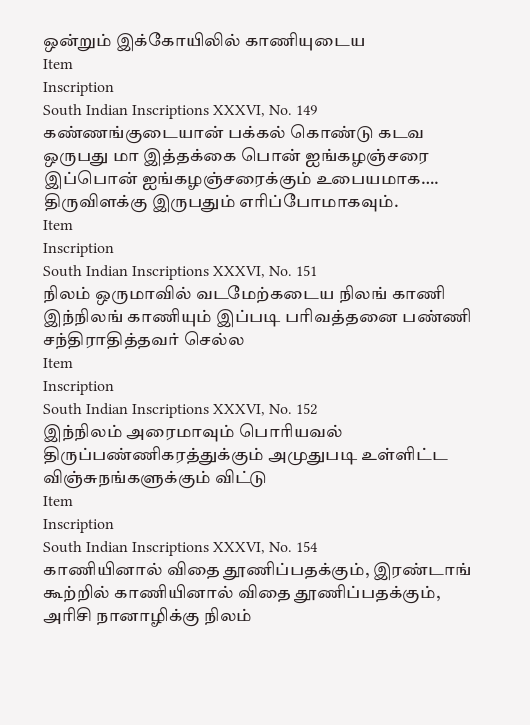ஒன்றும் இக்கோயிலில் காணியுடைய
Item
Inscription
South Indian Inscriptions XXXVI, No. 149
கண்ணங்குடையான் பக்கல் கொண்டு கடவ ஒருபது மா இத்தக்கை பொன் ஐங்கழஞ்சரை இப்பொன் ஐங்கழஞ்சரைக்கும் உபையமாக…. திருவிளக்கு இருபதும் எரிப்போமாகவும்.
Item
Inscription
South Indian Inscriptions XXXVI, No. 151
நிலம் ஒருமாவில் வடமேற்கடைய நிலங் காணி இந்நிலங் காணியும் இப்படி பரிவத்தனை பண்ணி சந்திராதித்தவர் செல்ல
Item
Inscription
South Indian Inscriptions XXXVI, No. 152
இந்நிலம் அரைமாவும் பொரியவல் திருப்பண்ணிகரத்துக்கும் அமுதுபடி உள்ளிட்ட விஞ்சுநங்களுக்கும் விட்டு
Item
Inscription
South Indian Inscriptions XXXVI, No. 154
காணியினால் விதை தூணிப்பதக்கும், இரண்டாங் கூற்றில் காணியினால் விதை தூணிப்பதக்கும், அரிசி நானாழிக்கு நிலம்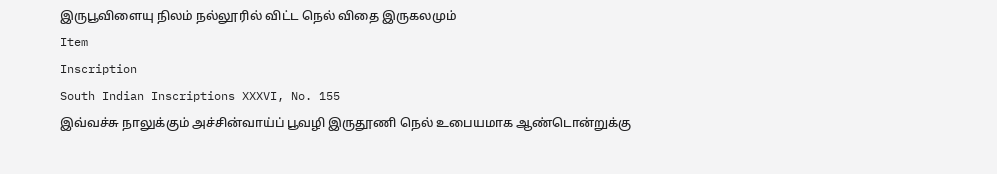இருபூவிளையு நிலம் நல்லூரில் விட்ட நெல் விதை இருகலமும்
Item
Inscription
South Indian Inscriptions XXXVI, No. 155
இவ்வச்சு நாலுக்கும் அச்சின்வாய்ப் பூவழி இருதூணி நெல் உபையமாக ஆண்டொன்றுக்கு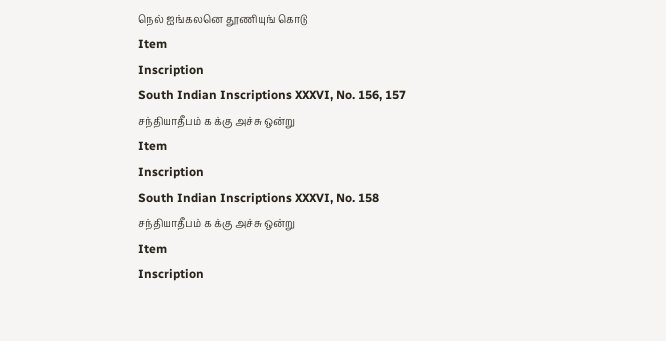நெல் ஐங்கலனெ தூணியுங் கொடு
Item
Inscription
South Indian Inscriptions XXXVI, No. 156, 157
சந்தியாதீபம் க க்கு அச்சு ஒன்று
Item
Inscription
South Indian Inscriptions XXXVI, No. 158
சந்தியாதீபம் க க்கு அச்சு ஒன்று
Item
Inscription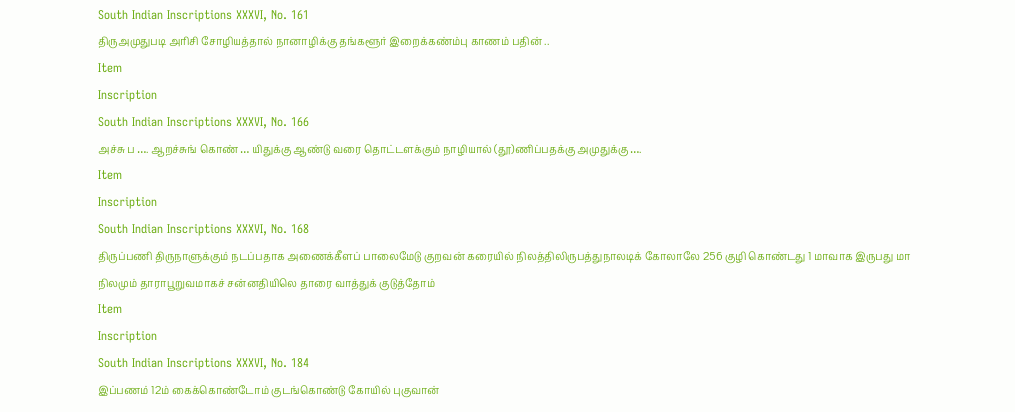South Indian Inscriptions XXXVI, No. 161
திருஅமுதுபடி அரிசி சோழியத்தால் நானாழிக்கு தங்களூர் இறைக்கண்ம்பு காணம் பதின் ..
Item
Inscription
South Indian Inscriptions XXXVI, No. 166
அச்சு ப …. ஆறச்சுங் கொண் … யிதுக்கு ஆண்டு வரை தொட்டளக்கும் நாழியால் (தூ)ணிப்பதக்கு அமுதுக்கு ….
Item
Inscription
South Indian Inscriptions XXXVI, No. 168
திருப்பணி திருநாளுக்கும் நடப்பதாக அணைக்கீளப் பாலைமேடு குறவன் கரையில் நிலத்திலிருபத்துநாலடிக் கோலாலே 256 குழி கொண்டது 1 மாவாக இருபது மா நிலமும் தாராபூறுவமாகச் சன்னதியிலெ தாரை வாத்துக் குடுத்தோம்
Item
Inscription
South Indian Inscriptions XXXVI, No. 184
இப்பணம் 12ம் கைக்கொண்டோம் குடங்கொண்டு கோயில் புகுவான்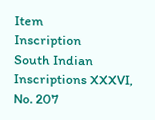Item
Inscription
South Indian Inscriptions XXXVI, No. 207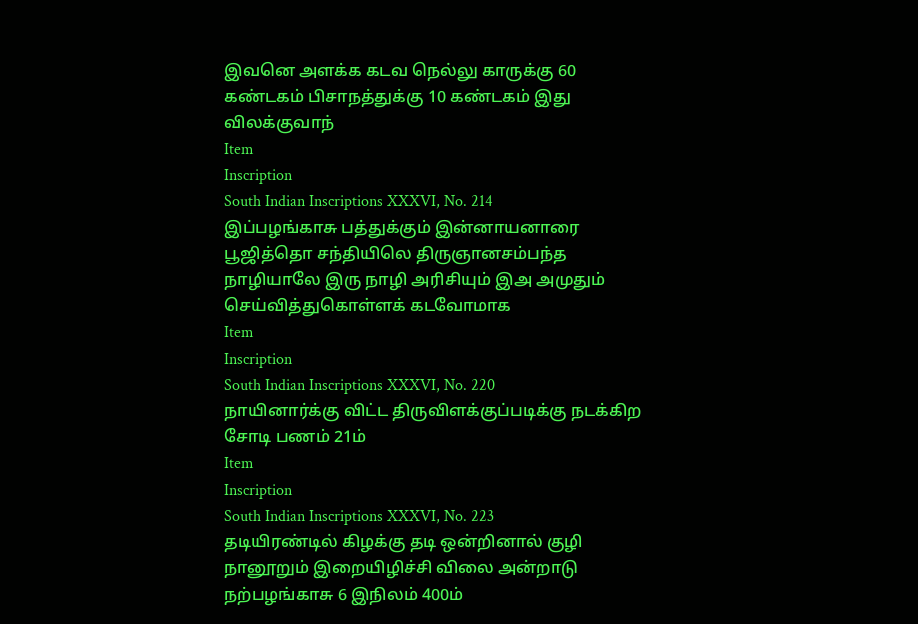இவனெ அளக்க கடவ நெல்லு காருக்கு 60 கண்டகம் பிசாநத்துக்கு 10 கண்டகம் இது விலக்குவாந்
Item
Inscription
South Indian Inscriptions XXXVI, No. 214
இப்பழங்காசு பத்துக்கும் இன்னாயனாரை பூஜித்தொ சந்தியிலெ திருஞானசம்பந்த நாழியாலே இரு நாழி அரிசியும் இஅ அமுதும் செய்வித்துகொள்ளக் கடவோமாக
Item
Inscription
South Indian Inscriptions XXXVI, No. 220
நாயினார்க்கு விட்ட திருவிளக்குப்படிக்கு நடக்கிற சோடி பணம் 21ம்
Item
Inscription
South Indian Inscriptions XXXVI, No. 223
தடியிரண்டில் கிழக்கு தடி ஒன்றினால் குழி நானூறும் இறையிழிச்சி விலை அன்றாடு நற்பழங்காசு 6 இநிலம் 400ம்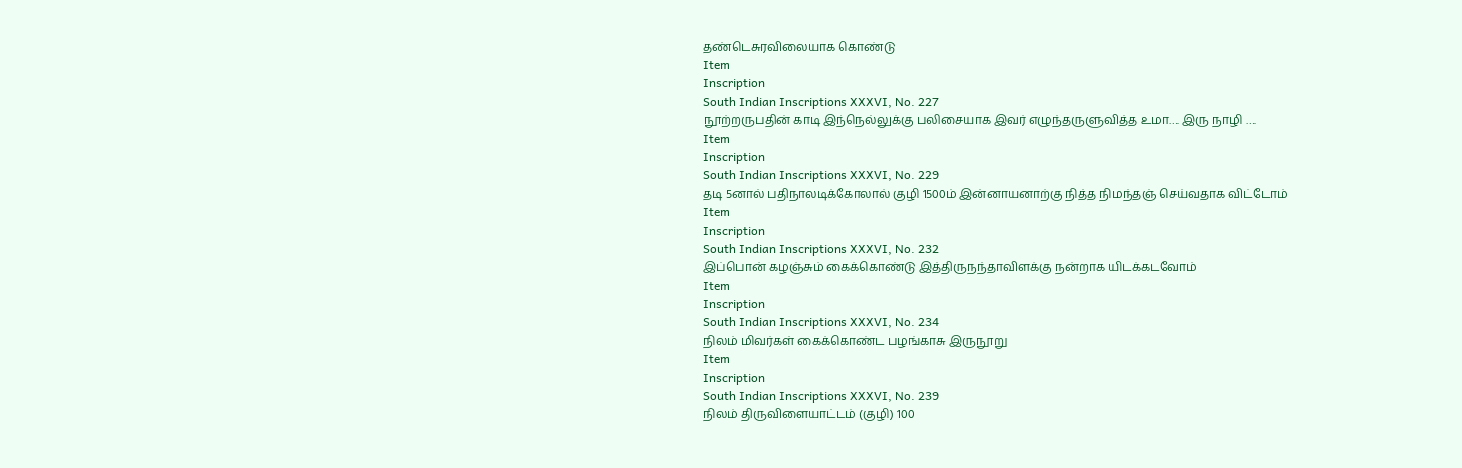தண்டெசுரவிலையாக கொண்டு
Item
Inscription
South Indian Inscriptions XXXVI, No. 227
நூற்றருபதின் காடி இந்நெல்லுக்கு பலிசையாக இவர் எழுந்தருளுவித்த உமா…. இரு நாழி ….
Item
Inscription
South Indian Inscriptions XXXVI, No. 229
தடி 5னால் பதிநாலடிக்கோலால் குழி 1500ம் இன்னாயனாற்கு நித்த நிமந்தஞ் செய்வதாக விட்டோம்
Item
Inscription
South Indian Inscriptions XXXVI, No. 232
இப்பொன் கழஞ்சும் கைக்கொண்டு இத்திருநந்தாவிளக்கு நன்றாக யிடக்கடவோம்
Item
Inscription
South Indian Inscriptions XXXVI, No. 234
நிலம் மிவர்கள் கைக்கொண்ட பழங்காசு இருநூறு
Item
Inscription
South Indian Inscriptions XXXVI, No. 239
நிலம் திருவிளையாட்டம் (குழி) 100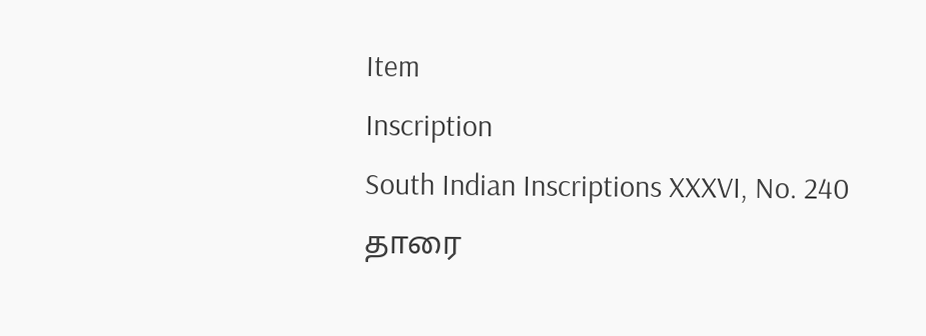Item
Inscription
South Indian Inscriptions XXXVI, No. 240
தாரை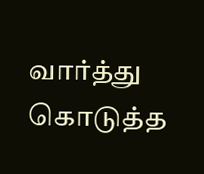வார்த்து கொடுத்த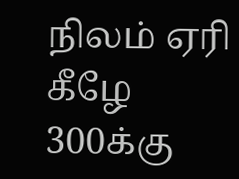நிலம் ஏரி கீழே 300க்கு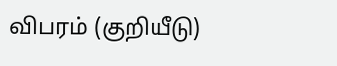விபரம் (குறியீடு)